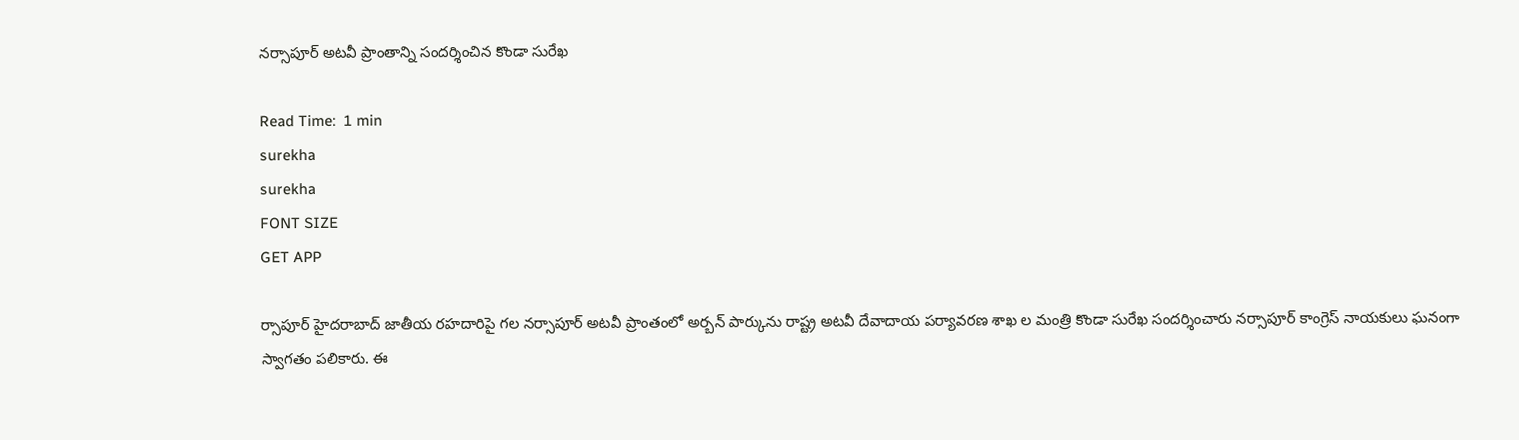నర్సాపూర్ అటవీ ప్రాంతాన్ని సందర్శించిన కొండా సురేఖ

Read Time:  1 min
surekha
surekha
FONT SIZE
GET APP

ర్సాపూర్ హైదరాబాద్ జాతీయ రహదారిపై గల నర్సాపూర్ అటవీ ప్రాంతంలో అర్బన్ పార్కును రాష్ట్ర అటవీ దేవాదాయ పర్యావరణ శాఖ ల మంత్రి కొండా సురేఖ సందర్శించారు నర్సాపూర్ కాంగ్రెస్ నాయకులు ఘనంగా స్వాగతం పలికారు. ఈ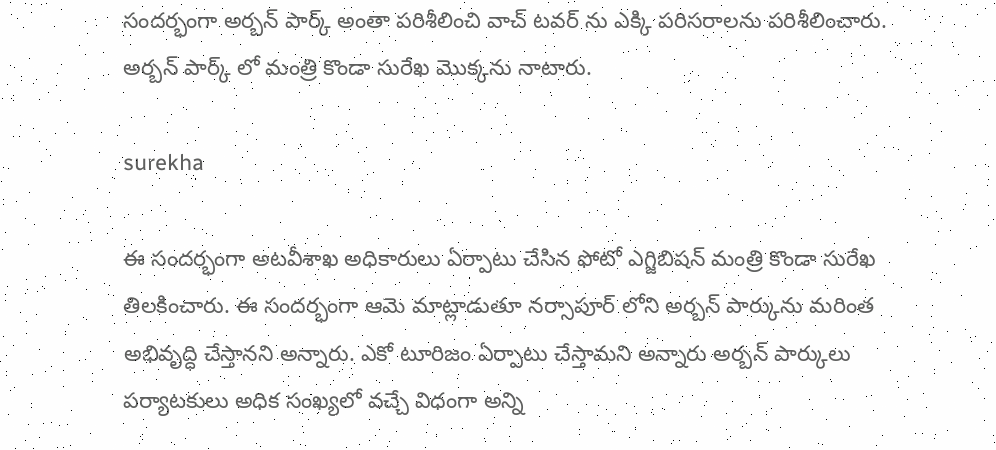సందర్భంగా అర్బన్ పార్క్ అంతా పరిశీలించి వాచ్ టవర్ ను ఎక్కి పరిసరాలను పరిశీలించారు. అర్బన్ పార్క్ లో మంత్రి కొండా సురేఖ మొక్కను నాటారు.

surekha

ఈ సందర్భంగా అటవీశాఖ అధికారులు ఏర్పాటు చేసిన ఫోటో ఎగ్జిబిషన్ మంత్రి కొండా సురేఖ తిలకించారు. ఈ సందర్భంగా ఆమె మాట్లాడుతూ నర్సాపూర్ లోని అర్బన్ పార్కును మరింత అభివృద్ధి చేస్తానని అన్నారు. ఎకో టూరిజం ఏర్పాటు చేస్తామని అన్నారు అర్బన్ పార్కులు పర్యాటకులు అధిక సంఖ్యలో వచ్చే విధంగా అన్ని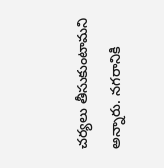చర్యలు తీసుకుంటామని అన్నారు. నగరానికి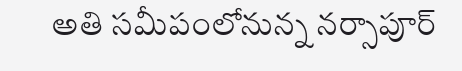అతి సమీపంలోనున్న నర్సాపూర్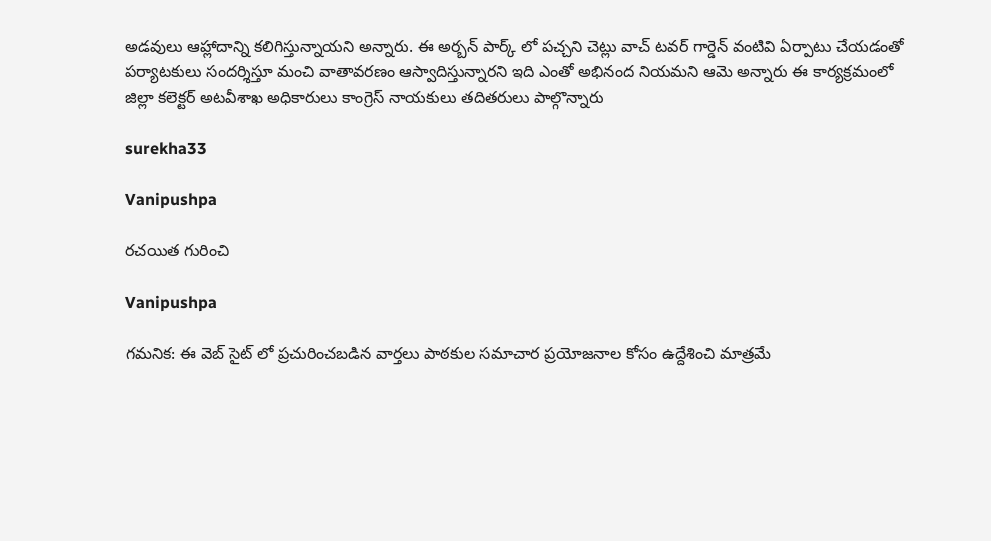అడవులు ఆహ్లాదాన్ని కలిగిస్తున్నాయని అన్నారు. ఈ అర్బన్ పార్క్ లో పచ్చని చెట్లు వాచ్ టవర్ గార్డెన్ వంటివి ఏర్పాటు చేయడంతో పర్యాటకులు సందర్శిస్తూ మంచి వాతావరణం ఆస్వాదిస్తున్నారని ఇది ఎంతో అభినంద నియమని ఆమె అన్నారు ఈ కార్యక్రమంలో జిల్లా కలెక్టర్ అటవీశాఖ అధికారులు కాంగ్రెస్ నాయకులు తదితరులు పాల్గొన్నారు

surekha33

Vanipushpa

రచయిత గురించి

Vanipushpa

గమనిక: ఈ వెబ్ సైట్ లో ప్రచురించబడిన వార్తలు పాఠకుల సమాచార ప్రయోజనాల కోసం ఉద్దేశించి మాత్రమే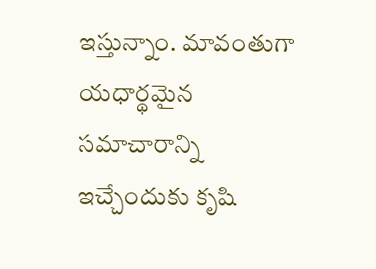ఇస్తున్నాం. మావంతుగా యధార్థమైన సమాచారాన్ని ఇచ్చేందుకు కృషి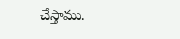చేస్తాము.